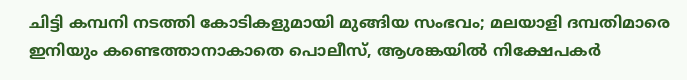ചിട്ടി കമ്പനി നടത്തി കോടികളുമായി മുങ്ങിയ സംഭവം; മലയാളി ദമ്പതിമാരെ ഇനിയും കണ്ടെത്താനാകാതെ പൊലീസ്, ആശങ്കയിൽ നിക്ഷേപകർ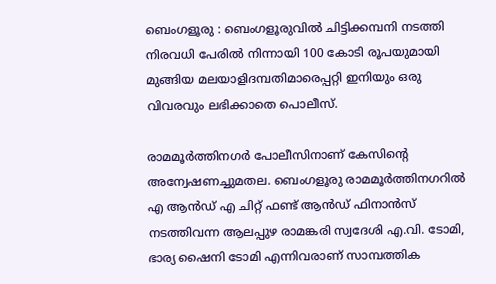ബെംഗളൂരു : ബെംഗളൂരുവിൽ ചിട്ടിക്കമ്പനി നടത്തി നിരവധി പേരിൽ നിന്നായി 100 കോടി രൂപയുമായി മുങ്ങിയ മലയാളിദമ്പതിമാരെപ്പറ്റി ഇനിയും ഒരു വിവരവും ലഭിക്കാതെ പൊലീസ്.

രാമമൂർത്തിനഗർ പോലീസിനാണ് കേസിൻ്റെ അന്വേഷണച്ചുമതല. ബെംഗളൂരു രാമമൂർത്തിനഗറിൽ എ ആൻഡ് എ ചിറ്റ് ഫണ്ട് ആൻഡ് ഫിനാൻസ് നടത്തിവന്ന ആലപ്പുഴ രാമങ്കരി സ്വദേശി എ.വി. ടോമി, ഭാര്യ ഷൈനി ടോമി എന്നിവരാണ് സാമ്പത്തിക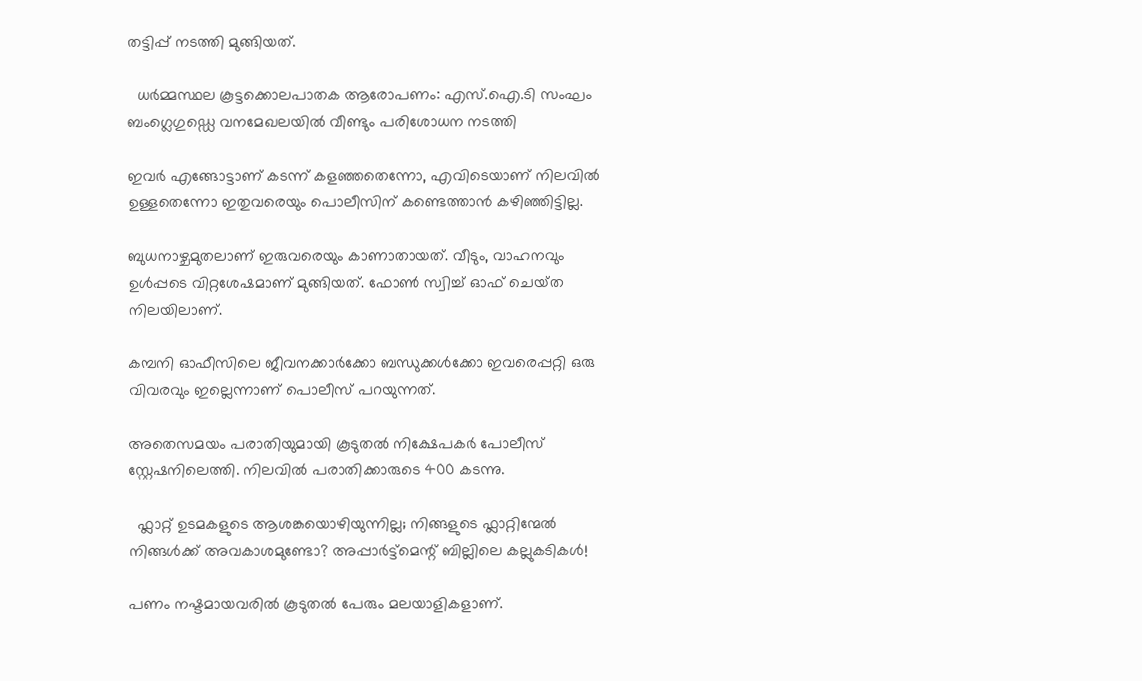തട്ടിപ്പ് നടത്തി മുങ്ങിയത്.

  ധർമ്മസ്ഥല കൂട്ടക്കൊലപാതക ആരോപണം: എസ്.ഐ.ടി സംഘം ബംഗ്ലെഗുഡ്ഡെ വനമേഖലയിൽ വീണ്ടും പരിശോധന നടത്തി

ഇവർ എങ്ങോട്ടാണ് കടന്ന് കളഞ്ഞതെന്നോ, എവിടെയാണ് നിലവിൽ ഉള്ളതെന്നോ ഇതുവരെയും പൊലീസിന് കണ്ടെത്താൻ കഴിഞ്ഞിട്ടില്ല.

ബുധനാഴ്ചമുതലാണ് ഇരുവരെയും കാണാതായത്. വീടും, വാഹനവും ഉൾപ്പടെ വിറ്റശേഷമാണ് മുങ്ങിയത്. ഫോൺ സ്വിച്ച് ഓഫ്‌ ചെയ്‌ത നിലയിലാണ്.

കമ്പനി ഓഫീസിലെ ജീവനക്കാർക്കോ ബന്ധുക്കൾക്കോ ഇവരെപ്പറ്റി ഒരു വിവരവും ഇല്ലെന്നാണ് പൊലീസ് പറയുന്നത്.

അതെസമയം പരാതിയുമായി കൂടുതൽ നിക്ഷേപകർ പോലീസ് സ്റ്റേഷനിലെത്തി. നിലവിൽ പരാതിക്കാരുടെ 400 കടന്നു.

  ഫ്ലാറ്റ് ഉടമകളുടെ ആശങ്കയൊഴിയുന്നില്ല; നിങ്ങളുടെ ഫ്ലാറ്റിന്മേൽ നിങ്ങൾക്ക് അവകാശമുണ്ടോ? അപ്പാർട്ട്‌മെന്റ് ബില്ലിലെ കല്ലുകടികൾ!

പണം നഷ്ടമായവരിൽ കൂടുതൽ പേരും മലയാളികളാണ്.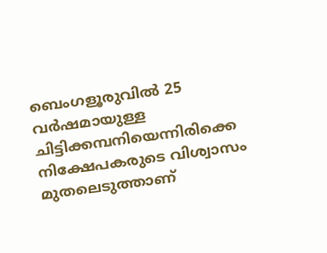ബെംഗളൂരുവിൽ 25 വർഷമായുള്ള ചിട്ടിക്കമ്പനിയെന്നിരിക്കെ നിക്ഷേപകരുടെ വിശ്വാസം മുതലെടുത്താണ്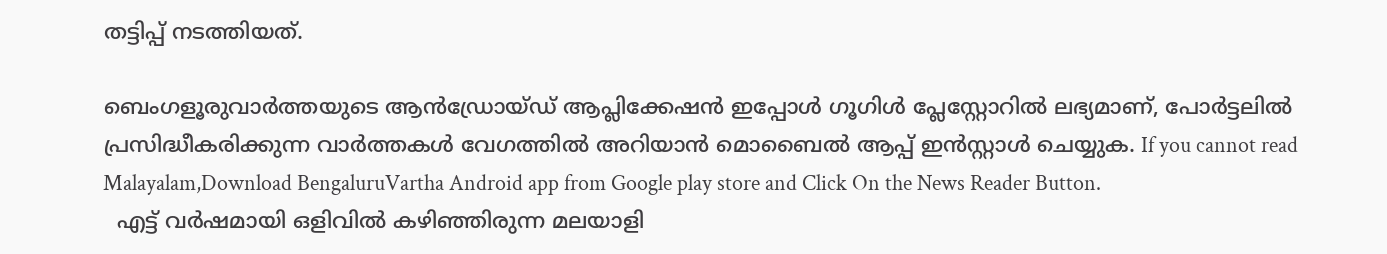തട്ടിപ്പ് നടത്തിയത്.

ബെംഗളൂരുവാർത്തയുടെ ആൻഡ്രോയ്ഡ് ആപ്ലിക്കേഷൻ ഇപ്പോൾ ഗൂഗിൾ പ്ലേസ്റ്റോറിൽ ലഭ്യമാണ്, പോർട്ടലിൽ പ്രസിദ്ധീകരിക്കുന്ന വാർത്തകൾ വേഗത്തിൽ അറിയാൻ മൊബൈൽ ആപ്പ് ഇൻസ്റ്റാൾ ചെയ്യുക. If you cannot read Malayalam,Download BengaluruVartha Android app from Google play store and Click On the News Reader Button.
  എട്ട് വർഷമായി ഒളിവിൽ കഴിഞ്ഞിരുന്ന മലയാളി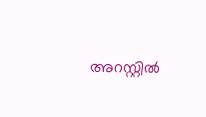അറസ്റ്റിൽ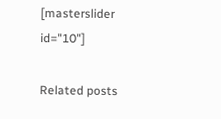[masterslider id="10"]

Related posts